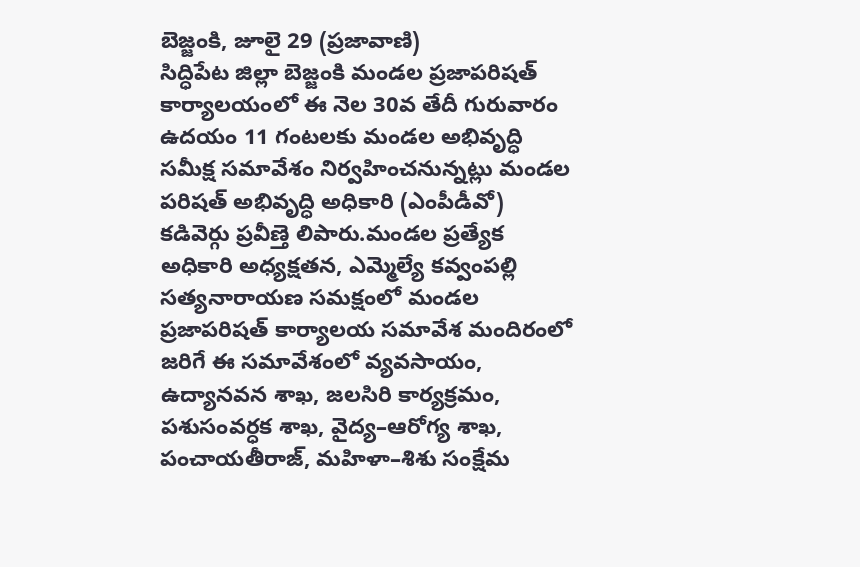బెజ్జంకి, జూలై 29 (ప్రజావాణి)
సిద్ధిపేట జిల్లా బెజ్జంకి మండల ప్రజాపరిషత్ కార్యాలయంలో ఈ నెల 30వ తేదీ గురువారం ఉదయం 11 గంటలకు మండల అభివృద్ధి సమీక్ష సమావేశం నిర్వహించనున్నట్లు మండల పరిషత్ అభివృద్ధి అధికారి (ఎంపీడీవో) కడివెర్గు ప్రవీణ్తె లిపారు.మండల ప్రత్యేక అధికారి అధ్యక్షతన, ఎమ్మెల్యే కవ్వంపల్లి సత్యనారాయణ సమక్షంలో మండల ప్రజాపరిషత్ కార్యాలయ సమావేశ మందిరంలో జరిగే ఈ సమావేశంలో వ్యవసాయం, ఉద్యానవన శాఖ, జలసిరి కార్యక్రమం, పశుసంవర్ధక శాఖ, వైద్య–ఆరోగ్య శాఖ, పంచాయతీరాజ్, మహిళా–శిశు సంక్షేమ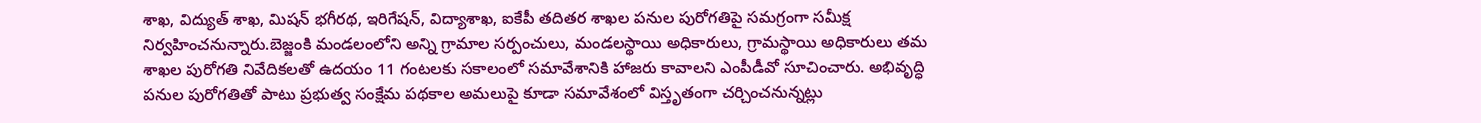శాఖ, విద్యుత్ శాఖ, మిషన్ భగీరథ, ఇరిగేషన్, విద్యాశాఖ, ఐకేపీ తదితర శాఖల పనుల పురోగతిపై సమగ్రంగా సమీక్ష నిర్వహించనున్నారు.బెజ్జంకి మండలంలోని అన్ని గ్రామాల సర్పంచులు, మండలస్థాయి అధికారులు, గ్రామస్థాయి అధికారులు తమ శాఖల పురోగతి నివేదికలతో ఉదయం 11 గంటలకు సకాలంలో సమావేశానికి హాజరు కావాలని ఎంపీడీవో సూచించారు. అభివృద్ధి పనుల పురోగతితో పాటు ప్రభుత్వ సంక్షేమ పథకాల అమలుపై కూడా సమావేశంలో విస్తృతంగా చర్చించనున్నట్లు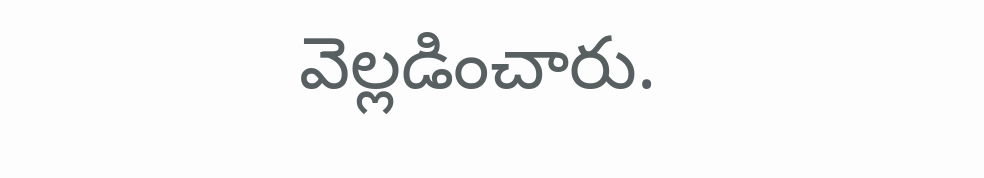వెల్లడించారు.